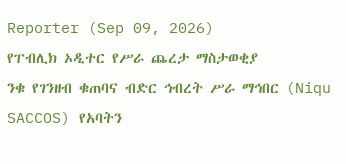Reporter (Sep 09, 2026)
የፐብሊክ ኦዲተር የሥራ ጨረታ ማስታወቂያ
ንቁ የገንዘብ ቁጠባና ብድር ኅብረት ሥራ ማኅበር (Niqu SACCOS) የአባትን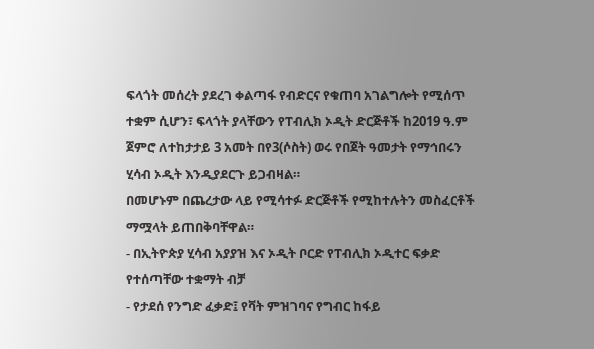ፍላጎት መሰረት ያደረገ ቀልጣፋ የብድርና የቁጠባ አገልግሎት የሚሰጥ ተቋም ሲሆን፣ ፍላጎት ያላቸውን የፐብሊክ ኦዲት ድርጅቶች ከ2019 ዓ.ም ጀምሮ ለተከታታይ 3 አመት በየ3(ሶስት) ወሩ የበጀት ዓመታት የማኅበሩን ሂሳብ ኦዲት እንዲያደርጉ ይጋብዛል።
በመሆኑም በጨረታው ላይ የሚሳተፉ ድርጅቶች የሚከተሉትን መስፈርቶች ማሟላት ይጠበቅባቸዋል።
- በኢትዮጵያ ሂሳብ አያያዝ እና ኦዲት ቦርድ የፐብሊክ ኦዲተር ፍቃድ የተሰጣቸው ተቋማት ብቻ
- የታደሰ የንግድ ፈቃድ፤ የቫት ምዝገባና የግብር ከፋይ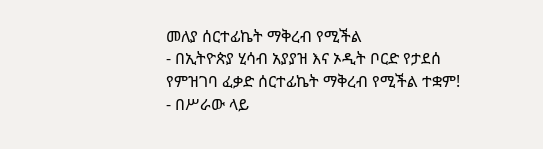መለያ ሰርተፊኬት ማቅረብ የሚችል
- በኢትዮጵያ ሂሳብ አያያዝ እና ኦዲት ቦርድ የታደሰ የምዝገባ ፈቃድ ሰርተፊኬት ማቅረብ የሚችል ተቋም!
- በሥራው ላይ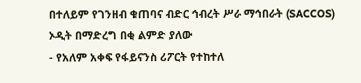በተለይም የገንዘብ ቁጠባና ብድር ኅብረት ሥራ ማኅበራት (SACCOS) ኦዲት በማድረግ በቂ ልምድ ያለው
- የአለም አቀፍ የፋይናንስ ሪፖርት የተከተለ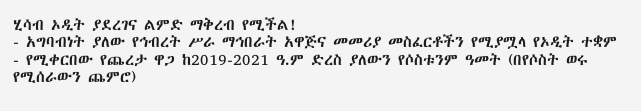ሂሳብ ኦዲት ያደረገና ልምድ ማቅረብ የሚችል!
- አግባብነት ያለው የኅብረት ሥራ ማኅበራት አዋጅና መመሪያ መስፈርቶችን የሚያሟላ የኦዲት ተቋም
- የሚቀርበው የጨረታ ዋጋ ከ2019-2021 ዓ.ም ድረስ ያለውን የሶስቱንም ዓመት (በየሶስት ወሩ የሚሰራውን ጨምሮ)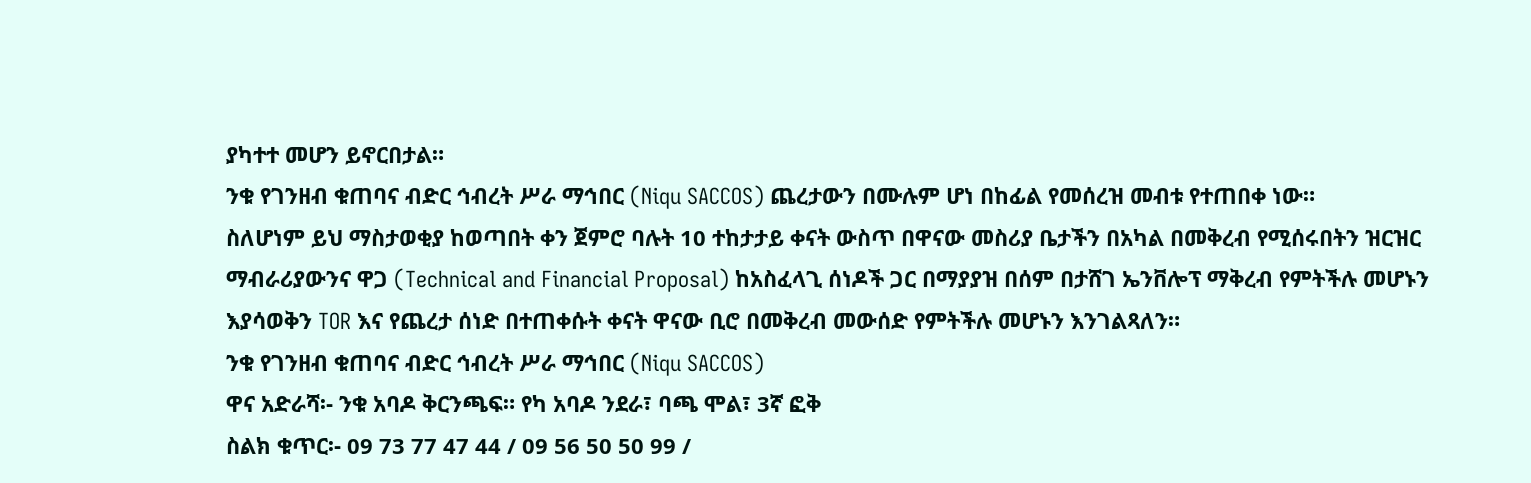ያካተተ መሆን ይኖርበታል።
ንቁ የገንዘብ ቁጠባና ብድር ኅብረት ሥራ ማኅበር (Niqu SACCOS) ጨረታውን በሙሉም ሆነ በከፊል የመሰረዝ መብቱ የተጠበቀ ነው።
ስለሆነም ይህ ማስታወቂያ ከወጣበት ቀን ጀምሮ ባሉት 10 ተከታታይ ቀናት ውስጥ በዋናው መስሪያ ቤታችን በአካል በመቅረብ የሚሰሩበትን ዝርዝር ማብራሪያውንና ዋጋ (Technical and Financial Proposal) ከአስፈላጊ ሰነዶች ጋር በማያያዝ በሰም በታሸገ ኤንቨሎፕ ማቅረብ የምትችሉ መሆኑን እያሳወቅን TOR እና የጨረታ ሰነድ በተጠቀሱት ቀናት ዋናው ቢሮ በመቅረብ መውሰድ የምትችሉ መሆኑን እንገልጻለን።
ንቁ የገንዘብ ቁጠባና ብድር ኅብረት ሥራ ማኅበር (Niqu SACCOS)
ዋና አድራሻ፡- ንቁ አባዶ ቅርንጫፍ። የካ አባዶ ንደራ፣ ባጫ ሞል፣ 3ኛ ፎቅ
ስልክ ቁጥር፡- 09 73 77 47 44 / 09 56 50 50 99 /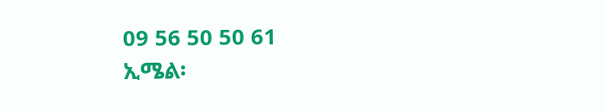09 56 50 50 61
ኢሜል፡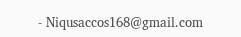- Niqusaccos168@gmail.com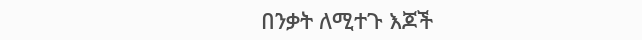በንቃት ለሚተጉ እጆች